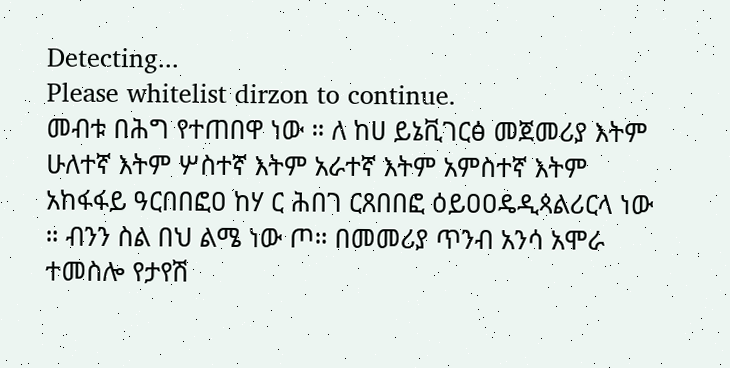Detecting...
Please whitelist dirzon to continue.
መብቱ በሕግ የተጠበዋ ነው ። ለ ከሀ ይኔቪገርፅ መጀመሪያ እትም ሁለተኛ እትም ሦስተኛ እትም አራተኛ እትም አምስተኛ እትም አከፋፋይ ዓርበበፎዐ ከሃ ር ሕበገ ርጸበበፎ ዕይዐዐዴዲጳልሪርላ ነው ። ብንን ስል በህ ልሜ ነው ጦ። በመመሪያ ጥንብ አንሳ አሞራ ተመስሎ የታየሽ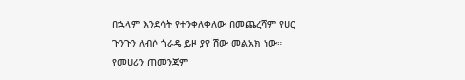በኋላም እንደሳት የተንቀለቀለው በመጨረሻም የሀር ጉንጉን ለብሶ ጎራዴ ይዞ ያየ ሽው መልአክ ነው። የመሀሪን ጠመንጃም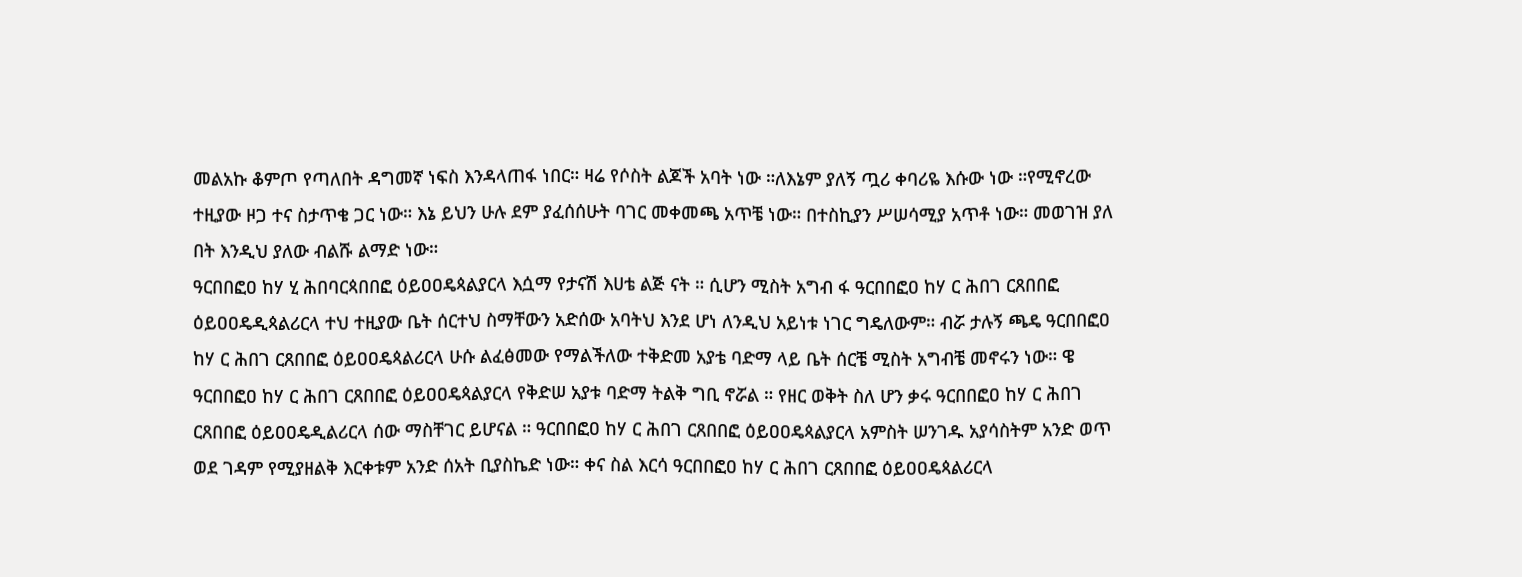መልአኩ ቆምጦ የጣለበት ዳግመኛ ነፍስ እንዳላጠፋ ነበር። ዛሬ የሶስት ልጆች አባት ነው ።ለእኔም ያለኝ ጧሪ ቀባሪዬ እሱው ነው ።የሚኖረው ተዚያው ዞጋ ተና ስታጥቄ ጋር ነው። እኔ ይህን ሁሉ ደም ያፈሰሰሁት ባገር መቀመጫ አጥቼ ነው። በተስኪያን ሥሠሳሚያ አጥቶ ነው። መወገዝ ያለ በት እንዲህ ያለው ብልሹ ልማድ ነው።
ዓርበበፎዐ ከሃ ሂ ሕበባርጳበበፎ ዕይዐዐዴጳልያርላ እሷማ የታናሽ እሀቴ ልጅ ናት ። ሲሆን ሚስት አግብ ፋ ዓርበበፎዐ ከሃ ር ሕበገ ርጸበበፎ ዕይዐዐዴዲጳልሪርላ ተህ ተዚያው ቤት ሰርተህ ስማቸውን አድሰው አባትህ እንደ ሆነ ለንዲህ አይነቱ ነገር ግዴለውም። ብሯ ታሉኝ ጫዴ ዓርበበፎዐ ከሃ ር ሕበገ ርጸበበፎ ዕይዐዐዴጳልሪርላ ሁሱ ልፈፅመው የማልችለው ተቅድመ አያቴ ባድማ ላይ ቤት ሰርቼ ሚስት አግብቼ መኖሩን ነው። ዌ ዓርበበፎዐ ከሃ ር ሕበገ ርጸበበፎ ዕይዐዐዴጳልያርላ የቅድሠ አያቱ ባድማ ትልቅ ግቢ ኖሯል ። የዘር ወቅት ስለ ሆን ቃሩ ዓርበበፎዐ ከሃ ር ሕበገ ርጸበበፎ ዕይዐዐዴዲልሪርላ ሰው ማስቸገር ይሆናል ። ዓርበበፎዐ ከሃ ር ሕበገ ርጸበበፎ ዕይዐዐዴጳልያርላ አምስት ሠንገዱ አያሳስትም አንድ ወጥ ወደ ገዳም የሚያዘልቅ እርቀቱም አንድ ሰአት ቢያስኬድ ነው። ቀና ስል እርሳ ዓርበበፎዐ ከሃ ር ሕበገ ርጸበበፎ ዕይዐዐዴጳልሪርላ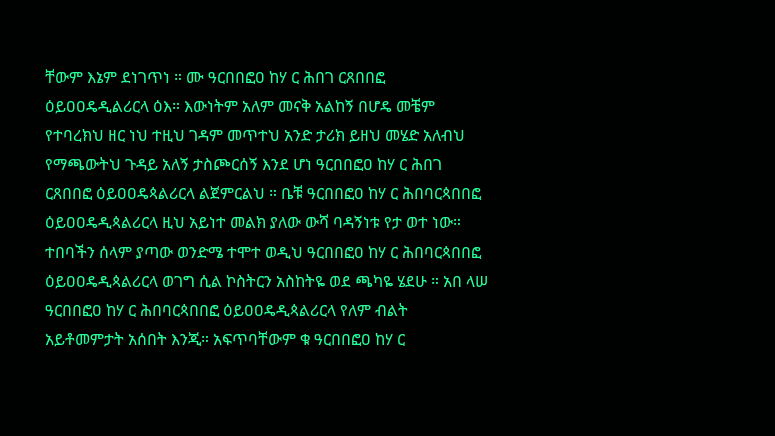ቸውም እኔም ደነገጥነ ። ሙ ዓርበበፎዐ ከሃ ር ሕበገ ርጸበበፎ ዕይዐዐዴዲልሪርላ ዕእ። እውነትም አለም መናቅ አልከኝ በሆዴ መቼም የተባረክህ ዘር ነህ ተዚህ ገዳም መጥተህ አንድ ታሪክ ይዘህ መሄድ አለብህ የማጫውትህ ጉዳይ አለኝ ታስጮርሰኝ እንደ ሆነ ዓርበበፎዐ ከሃ ር ሕበገ ርጸበበፎ ዕይዐዐዴጳልሪርላ ልጀምርልህ ። ቤቹ ዓርበበፎዐ ከሃ ር ሕበባርጳበበፎ ዕይዐዐዴዲጳልሪርላ ዚህ አይነተ መልክ ያለው ውሻ ባዳኝነቱ የታ ወተ ነው። ተበባችን ሰላም ያጣው ወንድሜ ተሞተ ወዲህ ዓርበበፎዐ ከሃ ር ሕበባርጳበበፎ ዕይዐዐዴዲጳልሪርላ ወገግ ሲል ኮስትርን አስከትዬ ወደ ጫካዬ ሄደሁ ። አበ ላሠ ዓርበበፎዐ ከሃ ር ሕበባርጳበበፎ ዕይዐዐዴዲጳልሪርላ የለም ብልት አይቶመምታት አሰበት እንጂ። አፍጥባቸውም ቁ ዓርበበፎዐ ከሃ ር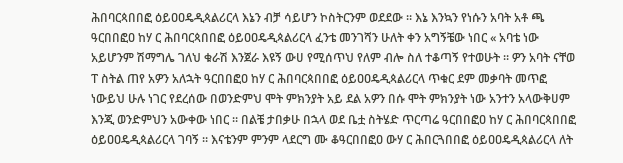ሕበባርጳበበፎ ዕይዐዐዴዲጳልሪርላ እኔን ብቻ ሳይሆን ኮስትርንም ወደደው ። እኔ እንኳን የነሱን አባት አቶ ጫ ዓርበበፎዐ ከሃ ር ሕበባርጳበበፎ ዕይዐዐዴዲጳልሪርላ ፈንቴ መንገሻን ሁለት ቀን አግኝቼው ነበር « አባቴ ነው አይሆንም ሽማግሌ ገለህ ቁራሽ እንጀራ እዩኝ ውሀ የሚሰጥህ የለም ብሎ ስለ ተቆጣኝ የተወሁት ። ዎን አባት ናቸወ ፐ ስትል ጠየ አዎን አለኋት ዓርበበፎዐ ከሃ ር ሕበባርጳበበፎ ዕይዐዐዴዲጳልሪርላ ጥቁር ደም መቃባት መጥፎ ነውይህ ሁሉ ነገር የደረሰው በወንድምህ ሞት ምክንያት አይ ደል አዎን በሱ ሞት ምክንያት ነው አንተን አላውቅሀም እንጂ ወንድምህን አውቀው ነበር ። በልቼ ታበቃሁ በኋላ ወደ ቤቷ ስትሄድ ጥርጣሬ ዓርበበፎዐ ከሃ ር ሕበባርጳበበፎ ዕይዐዐዴዲጳልሪርላ ገባኝ ። እናቴንም ምንም ላደርግ ሙ ቆዓርበበፎዐ ውሃ ር ሕበርጓበበፎ ዕይዐዐዴዲጳልሪርላ ለት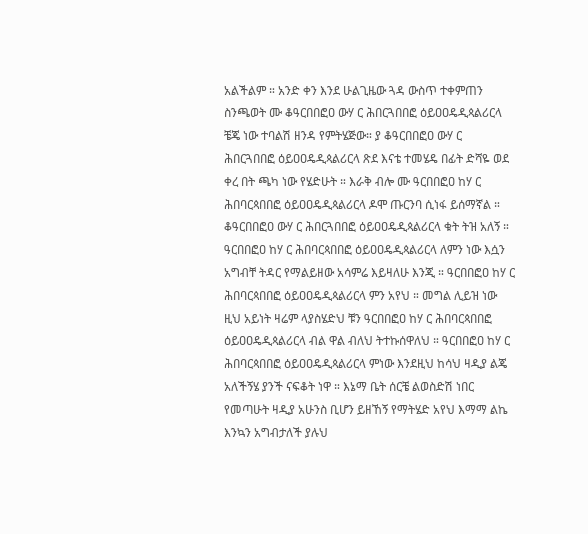አልችልም ። አንድ ቀን እንደ ሁልጊዜው ጓዳ ውስጥ ተቀምጠን ስንጫወት ሙ ቆዓርበበፎዐ ውሃ ር ሕበርጓበበፎ ዕይዐዐዴዲጳልሪርላ ቼጄ ነው ተባልሽ ዘንዳ የምትሄጅው። ያ ቆዓርበበፎዐ ውሃ ር ሕበርጓበበፎ ዕይዐዐዴዲጳልሪርላ ጽደ እናቴ ተመሄዴ በፊት ድሻዬ ወደ ቀረ በት ጫካ ነው የሄድሁት ። እራቅ ብሎ ሙ ዓርበበፎዐ ከሃ ር ሕበባርጳበበፎ ዕይዐዐዴዲጳልሪርላ ዶሞ ጡርንባ ሲነፋ ይሰማኛል ። ቆዓርበበፎዐ ውሃ ር ሕበርጓበበፎ ዕይዐዐዴዲጳልሪርላ ቁት ትዝ አለኝ ። ዓርበበፎዐ ከሃ ር ሕበባርጳበበፎ ዕይዐዐዴዲጳልሪርላ ለምን ነው እሷን አግብቸ ትዳር የማልይዘው አሳምሬ እይዛለሁ እንጂ ። ዓርበበፎዐ ከሃ ር ሕበባርጳበበፎ ዕይዐዐዴዲጳልሪርላ ምን አየህ ። መግል ሊይዝ ነው ዚህ አይነት ዛሬም ላያስሄድህ ቹን ዓርበበፎዐ ከሃ ር ሕበባርጳበበፎ ዕይዐዐዴዲጳልሪርላ ብል ዋል ብለህ ትተኩሰዋለህ ። ዓርበበፎዐ ከሃ ር ሕበባርጳበበፎ ዕይዐዐዴዲጳልሪርላ ምነው እንደዚህ ከሳህ ዛዲያ ልጄ አለችኝሄ ያንች ናፍቆት ነዋ ። እኔማ ቤት ሰርቼ ልወስድሽ ነበር የመጣሁት ዛዲያ አሁንስ ቢሆን ይዘኸኝ የማትሄድ አየህ እማማ ልኬ እንኳን አግብታለች ያሉህ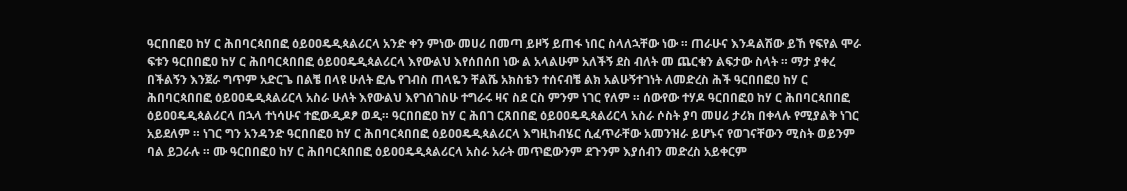ዓርበበፎዐ ከሃ ር ሕበባርጳበበፎ ዕይዐዐዴዲጳልሪርላ አንድ ቀን ምነው መሀሪ በመጣ ይዞኝ ይጠፋ ነበር ስላለኋቸው ነው ። ጠራሁና እንዳልሽው ይኸ የፍየል ሞራ ፍቱን ዓርበበፎዐ ከሃ ር ሕበባርጳበበፎ ዕይዐዐዴዲጳልሪርላ እየውልህ እየሰበሰበ ነው ል አላልሁም አለችኝ ደስ ብለት መ ጨርቁን ልፍታው ስላት ። ማታ ያቀረ በችልኝን እንጀራ ግጥም አድርጌ በልቼ በላዩ ሁለት ፎሌ የገብስ ጠላዬን ቸልሼ አክስቴን ተሰናብቼ ልክ አልሁኝተገነት ለመድረስ ሕች ዓርበበፎዐ ከሃ ር ሕበባርጳበበፎ ዕይዐዐዴዲጳልሪርላ አስራ ሁለት እየውልህ እየገሰገስሁ ተግራሩ ዛና ስደ ርስ ምንም ነገር የለም ። ሰውየው ተሃዶ ዓርበበፎዐ ከሃ ር ሕበባርጳበበፎ ዕይዐዐዴዲጳልሪርላ በኋላ ተነሳሁና ተፎውዲዶፆ ወዲ። ዓርበበፎዐ ከሃ ር ሕበገ ርጸበበፎ ዕይዐዐዴዲጳልሪርላ አስራ ሶስት ያባ መሀሪ ታሪክ በቀላሉ የሚያልቅ ነገር አይደለም ። ነገር ግን አንዳንድ ዓርበበፎዐ ከሃ ር ሕበባርጳበበፎ ዕይዐዐዴዲጳልሪርላ እግዚከብሄር ሲፈጥራቸው አመንዝራ ይሆኑና የወገናቸውን ሚስት ወይንም ባል ይጋራሉ ። ሙ ዓርበበፎዐ ከሃ ር ሕበባርጳበበፎ ዕይዐዐዴዲጳልሪርላ አስራ አራት መጥፎውንም ደጉንም እያሰብን መድረስ አይቀርም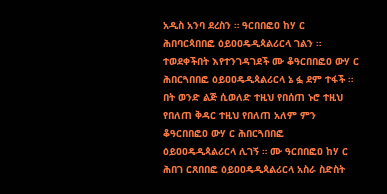አዲስ አንባ ደረስን ። ዓርበበፎዐ ከሃ ር ሕበባርጳበበፎ ዕይዐዐዴዲጳልሪርላ ገልን ። ተወደቀችበት እየተንገዳገደች ሙ ቆዓርበበፎዐ ውሃ ር ሕበርጓበበፎ ዕይዐዐዴዲጳልሪርላ ኔ ፏ ደም ተፋች ። በት ወንድ ልጅ ሲወለድ ተዚህ የበሰጠ ኑሮ ተዚህ የበለጠ ቅዳር ተዚህ የበለጠ አለም ምን ቆዓርበበፎዐ ውሃ ር ሕበርጓበበፎ ዕይዐዐዴዲጳልሪርላ ሊገኝ ። ሙ ዓርበበፎዐ ከሃ ር ሕበገ ርጸበበፎ ዕይዐዐዴዲጳልሪርላ አስራ ስድስት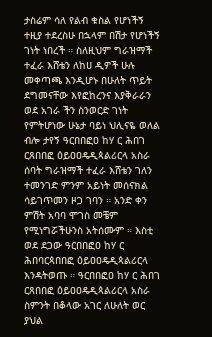ታስሬም ሳለ የልብ ቁስል የሆነችኝ ተዚያ ተደረስሁ በኋላም በሽታ የሆነችኝ ገነት ነበረች ። ስለዚህም ግራዝማች ተፈራ እሸቴን ለከሀ ዲዎች ሁሉ መቀጣጫ እንዲሆኑ በሁለት ጥይት ደግመናቸው እየፎከረንና እያቅራራን ወደ አገራ ችን ስንወርድ ገነት የምትሆነው ሁኔታ ባይነ ህሊናዬ ወለል ብሎ ታየኝ ዓርበበፎዐ ከሃ ር ሕበገ ርጸበበፎ ዕይዐዐዴዲጳልሪርላ አስራ ሰባት ግራዝማች ተፈራ እሸቴን ገለን ተመንገድ ምንም አይነት መሰናክል ሳይገጥመን ዞጋ ገባን ። አንድ ቀን ምሽት አባባ ሞገስ መቼም የሚነግሯችሁንስ አትሰሙም ። እስቲ ወደ ደጋው ዓርበበፎዐ ከሃ ር ሕበባርጳበበፎ ዕይዐዐዴዲጳልሪርላ እንዳትወጡ ። ዓርበበፎዐ ከሃ ር ሕበገ ርጸበበፎ ዕይዐዐዴዲጳልሪርላ አስራ ስምንት በቆላው አገር ለሁለት ወር ያህል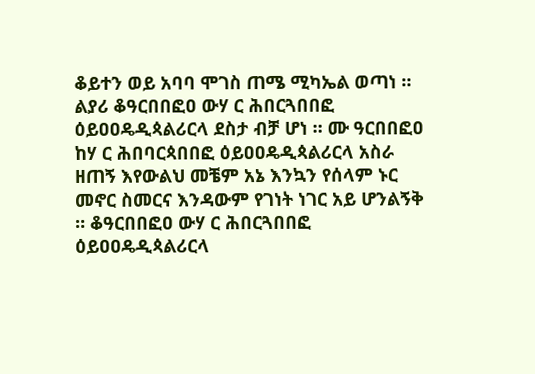ቆይተን ወይ አባባ ሞገስ ጠሜ ሚካኤል ወጣነ ። ልያሪ ቆዓርበበፎዐ ውሃ ር ሕበርጓበበፎ ዕይዐዐዴዲጳልሪርላ ደስታ ብቻ ሆነ ። ሙ ዓርበበፎዐ ከሃ ር ሕበባርጳበበፎ ዕይዐዐዴዲጳልሪርላ አስራ ዘጠኝ እየውልህ መቼም አኔ እንኳን የሰላም ኑር መኖር ስመርና እንዳውም የገነት ነገር አይ ሆንልኝቅ ። ቆዓርበበፎዐ ውሃ ር ሕበርጓበበፎ ዕይዐዐዴዲጳልሪርላ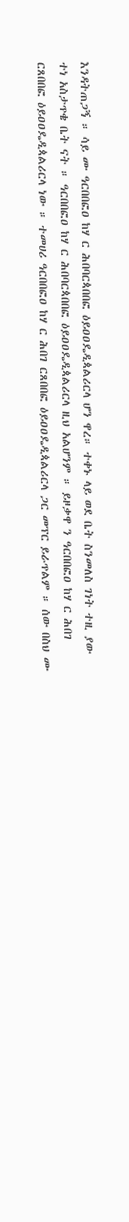እንዳትጠጋኝ ። ሳይ ሙ ዓርበበፎዐ ከሃ ር ሕበባርጳበበፎ ዕይዐዐዴዲጳልሪርላ ሆን ዋረ። ተቀኑ ላይ ወደ ቤት ስንመለስ ገነት ተዚ ያው ተነ አስታጥቄ ቤት ናት ። ዓርበበፎዐ ከሃ ር ሕበባርጳበበፎ ዕይዐዐዴዲጳልሪርላ ዚህ አልሆንም ። ይዞቃዋ ን ዓርበበፎዐ ከሃ ር ሕበገ ርጸበበፎ ዕይዐዐዴዲጳልሪርላ ነው ። ተመሀሪ ዓርበበፎዐ ከሃ ር ሕበገ ርጸበበፎ ዕይዐዐዴዲጳልሪርላ ጋር መፕር ይራጥልም ። ሰው በስህ ሙ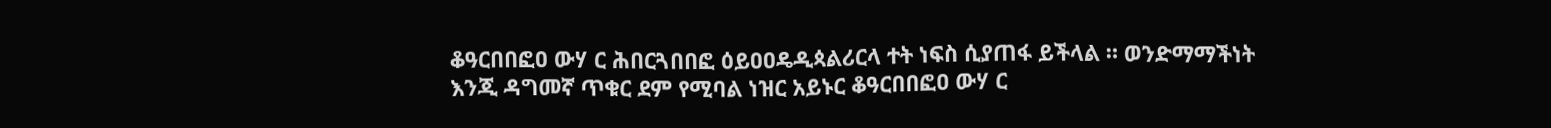ቆዓርበበፎዐ ውሃ ር ሕበርጓበበፎ ዕይዐዐዴዲጳልሪርላ ተት ነፍስ ሲያጠፋ ይችላል ። ወንድማማችነት እንጂ ዳግመኛ ጥቁር ደም የሚባል ነዝር አይኑር ቆዓርበበፎዐ ውሃ ር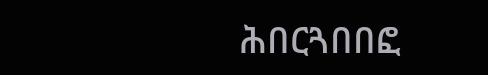ሕበርጓበበፎ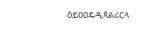ዕይዐዐዴዲጳልሪርላ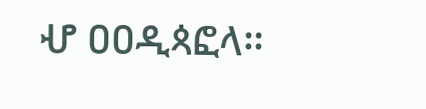ሇ ዐዐዲጳፎላ።